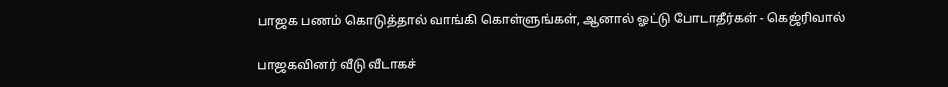பாஜக பணம் கொடுத்தால் வாங்கி கொள்ளுங்கள், ஆனால் ஓட்டு போடாதீர்கள் - கெஜ்ரிவால்

பாஜகவினர் வீடு வீடாகச்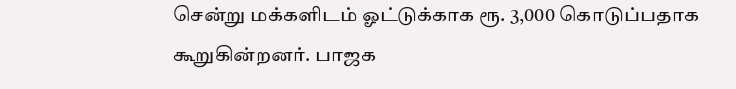சென்று மக்களிடம் ஓட்டுக்காக ரூ. 3,000 கொடுப்பதாக கூறுகின்றனர். பாஜக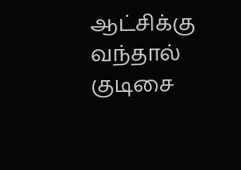ஆட்சிக்கு வந்தால் குடிசை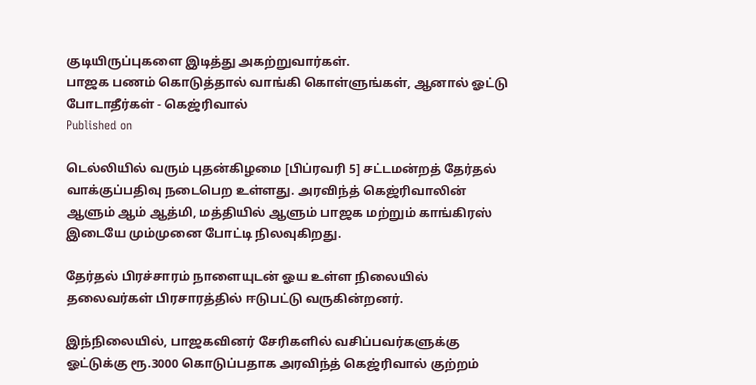குடியிருப்புகளை இடித்து அகற்றுவார்கள்.
பாஜக பணம் கொடுத்தால் வாங்கி கொள்ளுங்கள், ஆனால் ஓட்டு போடாதீர்கள் - கெஜ்ரிவால்
Published on

டெல்லியில் வரும் புதன்கிழமை [பிப்ரவரி 5] சட்டமன்றத் தேர்தல் வாக்குப்பதிவு நடைபெற உள்ளது. அரவிந்த் கெஜ்ரிவாலின் ஆளும் ஆம் ஆத்மி, மத்தியில் ஆளும் பாஜக மற்றும் காங்கிரஸ் இடையே மும்முனை போட்டி நிலவுகிறது.

தேர்தல் பிரச்சாரம் நாளையுடன் ஓய உள்ள நிலையில் தலைவர்கள் பிரசாரத்தில் ஈடுபட்டு வருகின்றனர்.

இந்நிலையில், பாஜகவினர் சேரிகளில் வசிப்பவர்களுக்கு ஓட்டுக்கு ரூ.3000 கொடுப்பதாக அரவிந்த் கெஜ்ரிவால் குற்றம்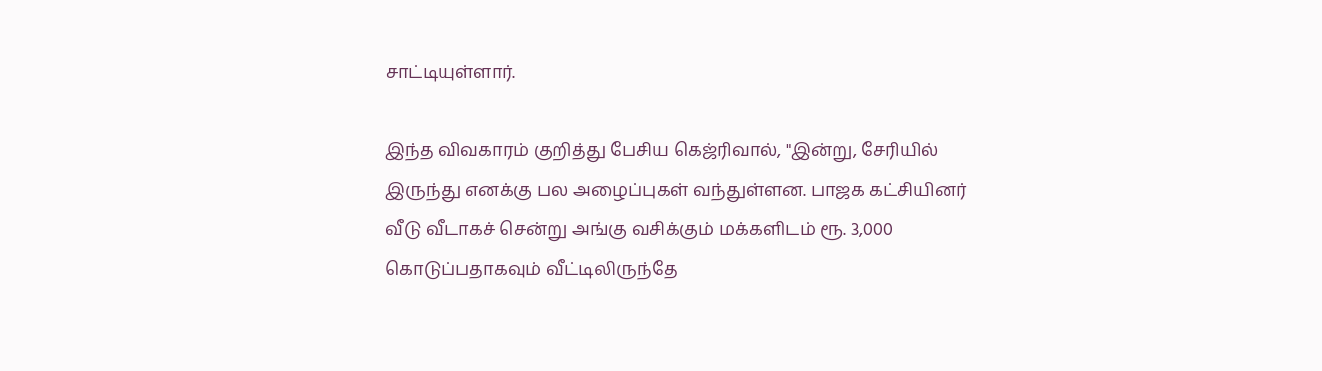சாட்டியுள்ளார்.

இந்த விவகாரம் குறித்து பேசிய கெஜ்ரிவால், "இன்று, சேரியில் இருந்து எனக்கு பல அழைப்புகள் வந்துள்ளன. பாஜக கட்சியினர் வீடு வீடாகச் சென்று அங்கு வசிக்கும் மக்களிடம் ரூ. 3,000 கொடுப்பதாகவும் வீட்டிலிருந்தே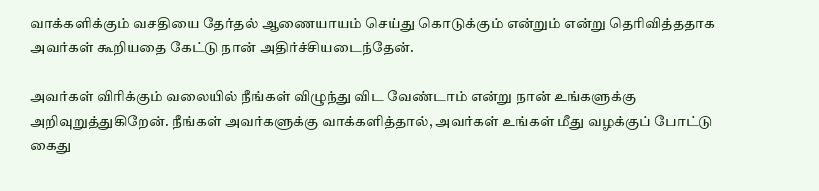வாக்களிக்கும் வசதியை தேர்தல் ஆணையாயம் செய்து கொடுக்கும் என்றும் என்று தெரிவித்ததாக அவர்கள் கூறியதை கேட்டு நான் அதிர்ச்சியடைந்தேன்.

அவர்கள் விரிக்கும் வலையில் நீங்கள் விழுந்து விட வேண்டாம் என்று நான் உங்களுக்கு அறிவுறுத்துகிறேன். நீங்கள் அவர்களுக்கு வாக்களித்தால், அவர்கள் உங்கள் மீது வழக்குப் போட்டு கைது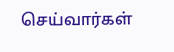செய்வார்கள்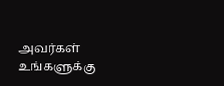அவர்கள் உங்களுக்கு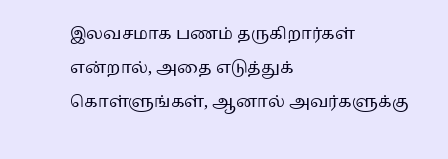இலவசமாக பணம் தருகிறார்கள் என்றால், அதை எடுத்துக் கொள்ளுங்கள், ஆனால் அவர்களுக்கு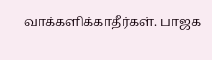வாக்களிக்காதீர்கள். பாஜக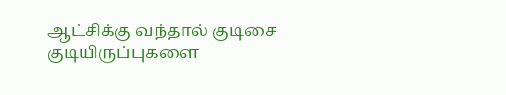ஆட்சிக்கு வந்தால் குடிசை குடியிருப்புகளை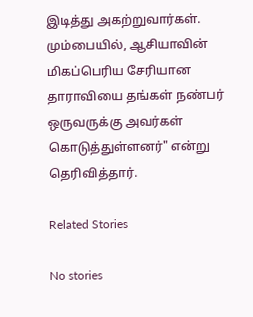இடித்து அகற்றுவார்கள். மும்பையில், ஆசியாவின் மிகப்பெரிய சேரியான தாராவியை தங்கள் நண்பர் ஒருவருக்கு அவர்கள் கொடுத்துள்ளனர்" என்று தெரிவித்தார்.

Related Stories

No stories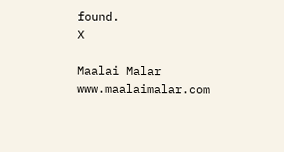found.
X

Maalai Malar
www.maalaimalar.com